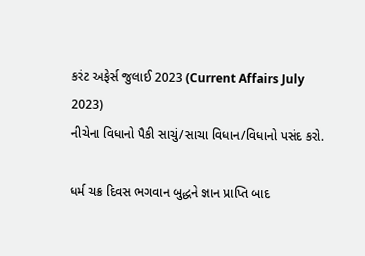કરંટ અફેર્સ જુલાઈ 2023 (Current Affairs July 2023)
નીચેના વિધાનો પૈકી સાચું/સાચા વિધાન/વિધાનો પસંદ કરો.

ધર્મ ચક્ર દિવસ ભગવાન બુદ્ધને જ્ઞાન પ્રાપ્તિ બાદ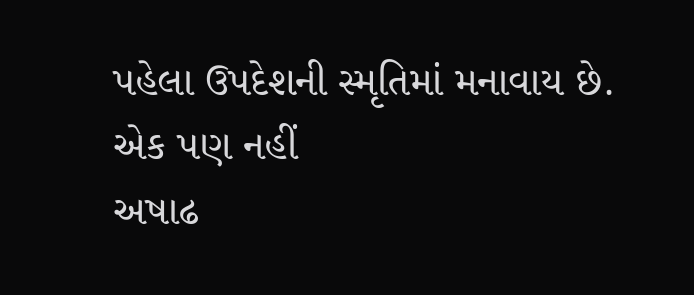પહેલા ઉપદેશની સ્મૃતિમાં મનાવાય છે.
એક પણ નહીં
અષાઢ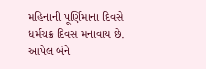મહિનાની પૂર્ણિમાના દિવસે ધર્મચક્ર દિવસ મનાવાય છે.
આપેલ બંને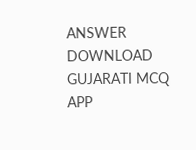ANSWER DOWNLOAD GUJARATI MCQ APP